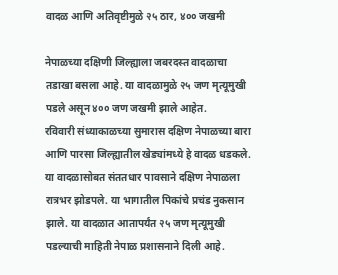वादळ आणि अतिवृष्टीमुळे २५ ठार, ४०० जखमी

नेपाळच्या दक्षिणी जिल्ह्याला जबरदस्त वादळाचा तडाखा बसला आहे. या वादळामुळे २५ जण मृत्यूमुखी पडले असून ४०० जण जखमी झाले आहेत.
रविवारी संध्याकाळच्या सुमारास दक्षिण नेपाळच्या बारा आणि पारसा जिल्ह्यातील खेड्यांमध्ये हे वादळ धडकले. या वादळासोबत संततधार पावसाने दक्षिण नेपाळला रात्रभर झोडपले. या भागातील पिकांचे प्रचंड नुकसान झाले. या वादळात आतापर्यंत २५ जण मृत्यूमुखी पडल्याची माहिती नेपाळ प्रशासनाने दिली आहे.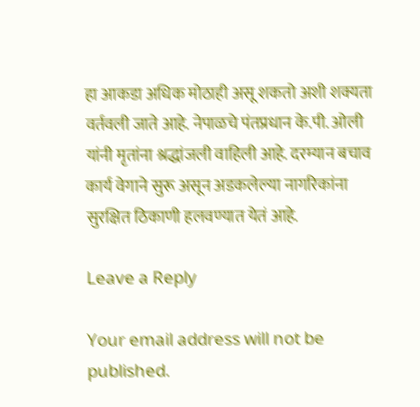हा आकडा अधिक मोठाही असू शकतो अशी शक्यता वर्तवली जाते आहे. नेपाळचे पंतप्रधान के.पी. ओली यांनी मृतांना श्रद्धांजली वाहिली आहे. दरम्यान बचाव कार्य वेगाने सुरू असून अडकलेल्या नागरिकांना सुरक्षित ठिकाणी हलवण्यात येतं आहे.

Leave a Reply

Your email address will not be published.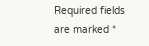Required fields are marked *